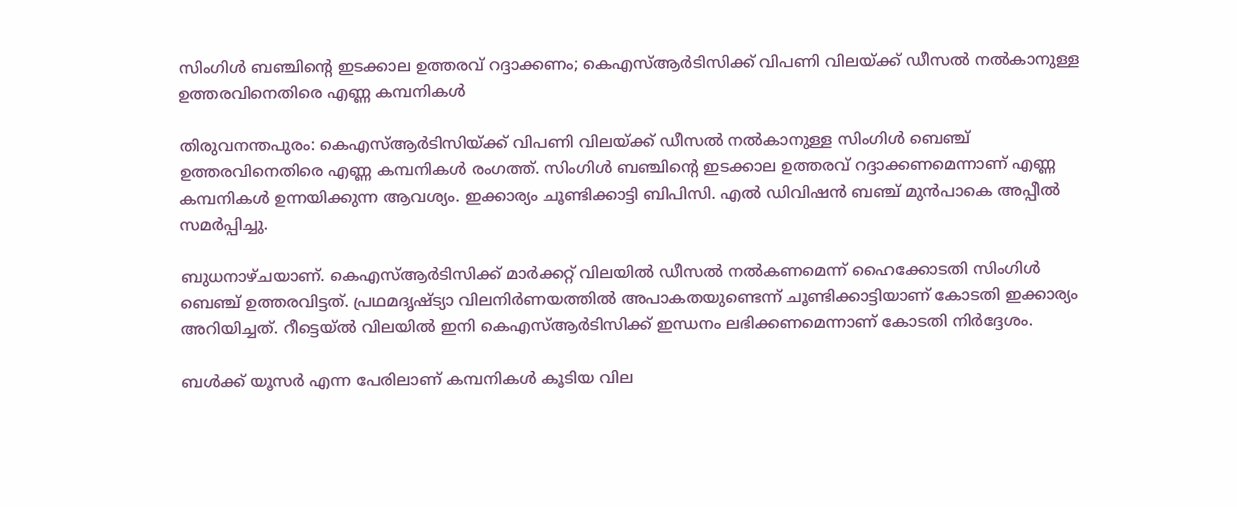സിംഗിൾ ബഞ്ചിന്റെ ഇടക്കാല ഉത്തരവ് റദ്ദാക്കണം; കെഎസ്ആർടിസിക്ക് വിപണി വിലയ്ക്ക് ഡീസൽ നൽകാനുള്ള ഉത്തരവിനെതിരെ എണ്ണ കമ്പനികൾ

തിരുവനന്തപുരം: കെഎസ്ആർടിസിയ്ക്ക് വിപണി വിലയ്ക്ക് ഡീസൽ നൽകാനുള്ള സിംഗിൾ ബെഞ്ച് ഉത്തരവിനെതിരെ എണ്ണ കമ്പനികൾ രംഗത്ത്. സിംഗിൾ ബഞ്ചിന്റെ ഇടക്കാല ഉത്തരവ് റദ്ദാക്കണമെന്നാണ് എണ്ണ കമ്പനികൾ ഉന്നയിക്കുന്ന ആവശ്യം. ഇക്കാര്യം ചൂണ്ടിക്കാട്ടി ബിപിസി. എൽ ഡിവിഷൻ ബഞ്ച് മുൻപാകെ അപ്പീൽ സമർപ്പിച്ചു.

ബുധനാഴ്ചയാണ്. കെഎസ്ആർടിസിക്ക് മാർക്കറ്റ് വിലയിൽ ഡീസൽ നൽകണമെന്ന് ഹൈക്കോടതി സിംഗിൾ ബെഞ്ച് ഉത്തരവിട്ടത്. പ്രഥമദൃഷ്ട്യാ വിലനിർണയത്തിൽ അപാകതയുണ്ടെന്ന് ചൂണ്ടിക്കാട്ടിയാണ് കോടതി ഇക്കാര്യം അറിയിച്ചത്. റീട്ടെയ്ൽ വിലയിൽ ഇനി കെഎസ്ആർടിസിക്ക് ഇന്ധനം ലഭിക്കണമെന്നാണ് കോടതി നിർദ്ദേശം.

ബൾക്ക് യൂസർ എന്ന പേരിലാണ് കമ്പനികൾ കൂടിയ വില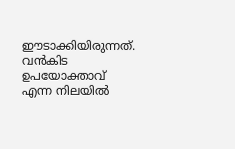ഈടാക്കിയിരുന്നത്. വൻകിട ഉപയോക്താവ് എന്ന നിലയിൽ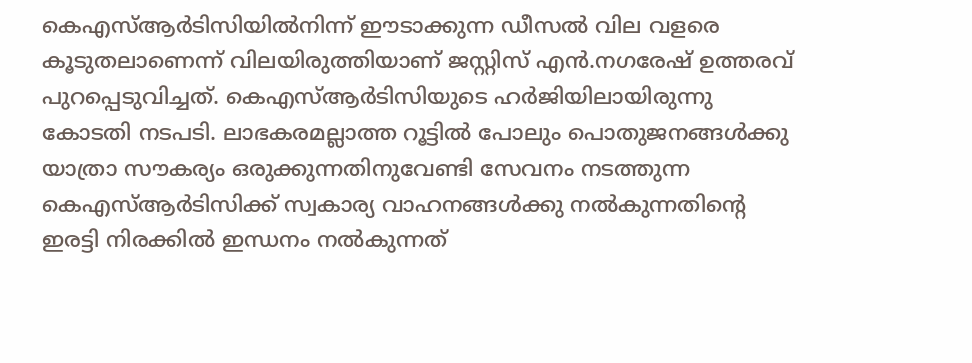കെഎസ്ആർടിസിയിൽനിന്ന് ഈടാക്കുന്ന ഡീസൽ വില വളരെ കൂടുതലാണെന്ന് വിലയിരുത്തിയാണ് ജസ്റ്റിസ് എൻ.നഗരേഷ് ഉത്തരവ് പുറപ്പെടുവിച്ചത്. കെഎസ്ആർടിസിയുടെ ഹർജിയിലായിരുന്നു കോടതി നടപടി. ലാഭകരമല്ലാത്ത റൂട്ടിൽ പോലും പൊതുജനങ്ങൾക്കു യാത്രാ സൗകര്യം ഒരുക്കുന്നതിനുവേണ്ടി സേവനം നടത്തുന്ന കെഎസ്ആർടിസിക്ക് സ്വകാര്യ വാഹനങ്ങൾക്കു നൽകുന്നതിന്റെ ഇരട്ടി നിരക്കിൽ ഇന്ധനം നൽകുന്നത്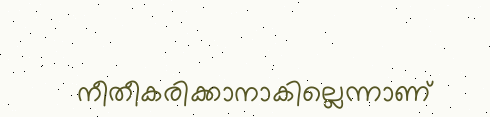നീതീകരിക്കാനാകില്ലെന്നാണ്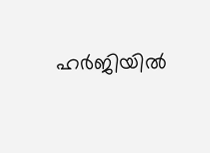ഹർജിയിൽ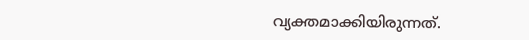വ്യക്തമാക്കിയിരുന്നത്.